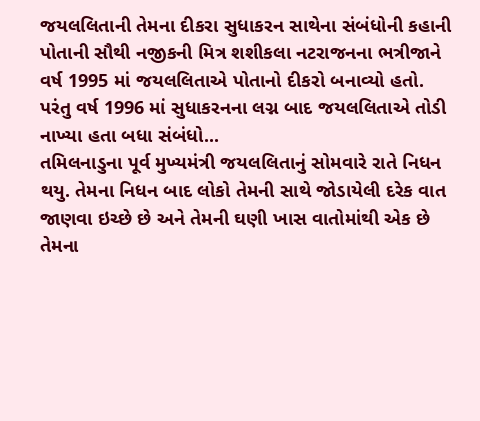જયલલિતાની તેમના દીકરા સુધાકરન સાથેના સંબંધોની કહાની
પોતાની સૌથી નજીકની મિત્ર શશીકલા નટરાજનના ભત્રીજાને વર્ષ 1995 માં જયલલિતાએ પોતાનો દીકરો બનાવ્યો હતો. પરંતુ વર્ષ 1996 માં સુધાકરનના લગ્ન બાદ જયલલિતાએ તોડી નાખ્યા હતા બધા સંબંધો...
તમિલનાડુના પૂર્વ મુખ્યમંત્રી જયલલિતાનું સોમવારે રાતે નિધન થયુ. તેમના નિધન બાદ લોકો તેમની સાથે જોડાયેલી દરેક વાત જાણવા ઇચ્છે છે અને તેમની ઘણી ખાસ વાતોમાંથી એક છે તેમના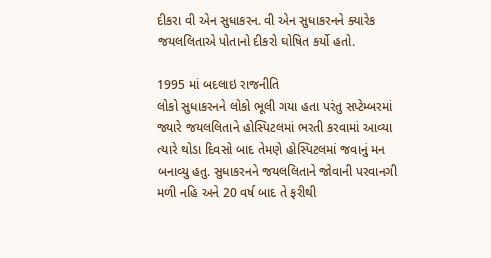દીકરા વી એન સુધાકરન. વી એન સુધાકરનને ક્યારેક જયલલિતાએ પોતાનો દીકરો ઘોષિત કર્યો હતો.

1995 માં બદલાઇ રાજનીતિ
લોકો સુધાકરનને લોકો ભૂલી ગયા હતા પરંતુ સપ્ટેમ્બરમાં જ્યારે જયલલિતાને હોસ્પિટલમાં ભરતી કરવામાં આવ્યા ત્યારે થોડા દિવસો બાદ તેમણે હોસ્પિટલમાં જવાનું મન બનાવ્યુ હતુ. સુધાકરનને જયલલિતાને જોવાની પરવાનગી મળી નહિ અને 20 વર્ષ બાદ તે ફરીથી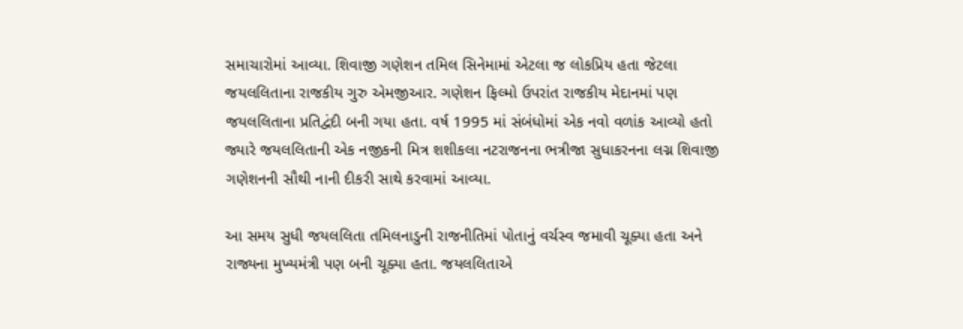સમાચારોમાં આવ્યા. શિવાજી ગણેશન તમિલ સિનેમામાં એટલા જ લોકપ્રિય હતા જેટલા જયલલિતાના રાજકીય ગુરુ એમજીઆર. ગણેશન ફિલ્મો ઉપરાંત રાજકીય મેદાનમાં પણ જયલલિતાના પ્રતિદ્વંદી બની ગયા હતા. વર્ષ 1995 માં સંબંધોમાં એક નવો વળાંક આવ્યો હતો જ્યારે જયલલિતાની એક નજીકની મિત્ર શશીકલા નટરાજનના ભત્રીજા સુધાકરનના લગ્ન શિવાજી ગણેશનની સૌથી નાની દીકરી સાથે કરવામાં આવ્યા.

આ સમય સુધી જયલલિતા તમિલનાડુની રાજનીતિમાં પોતાનું વર્ચસ્વ જમાવી ચૂક્યા હતા અને રાજ્યના મુખ્યમંત્રી પણ બની ચૂક્યા હતા. જયલલિતાએ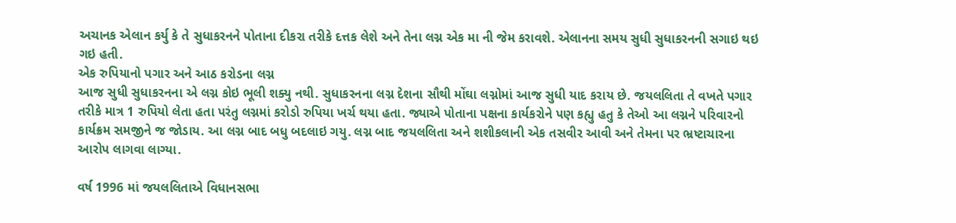અચાનક એલાન કર્યુ કે તે સુધાકરનને પોતાના દીકરા તરીકે દત્તક લેશે અને તેના લગ્ન એક મા ની જેમ કરાવશે. એલાનના સમય સુધી સુધાકરનની સગાઇ થઇ ગઇ હતી.
એક રુપિયાનો પગાર અને આઠ કરોડના લગ્ન
આજ સુધી સુધાકરનના એ લગ્ન કોઇ ભૂલી શક્યુ નથી. સુધાકરનના લગ્ન દેશના સૌથી મોંઘા લગ્નોમાં આજ સુધી યાદ કરાય છે. જયલલિતા તે વખતે પગાર તરીકે માત્ર 1 રુપિયો લેતા હતા પરંતુ લગ્નમાં કરોડો રુપિયા ખર્ચ થયા હતા. જ્યાએ પોતાના પક્ષના કાર્યકરોને પણ કહ્યુ હતુ કે તેઓ આ લગ્નને પરિવારનો કાર્યક્રમ સમજીને જ જોડાય. આ લગ્ન બાદ બધુ બદલાઇ ગયુ. લગ્ન બાદ જયલલિતા અને શશીકલાની એક તસવીર આવી અને તેમના પર ભ્રષ્ટાચારના આરોપ લાગવા લાગ્યા.

વર્ષ 1996 માં જયલલિતાએ વિધાનસભા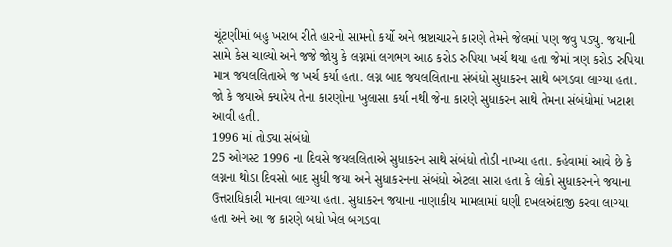ચૂંટણીમાં બહુ ખરાબ રીતે હારનો સામનો કર્યો અને ભ્રષ્ટાચારને કારણે તેમને જેલમાં પણ જવુ પડ્યુ. જયાની સામે કેસ ચાલ્યો અને જજે જોયુ કે લગ્નમાં લગભગ આઠ કરોડ રુપિયા ખર્ચ થયા હતા જેમાં ત્રણ કરોડ રુપિયા માત્ર જયલલિતાએ જ ખર્ચ કર્યા હતા. લગ્ન બાદ જયલલિતાના સંબંધો સુધાકરન સાથે બગડવા લાગ્યા હતા. જો કે જયાએ ક્યારેય તેના કારણોના ખુલાસા કર્યા નથી જેના કારણે સુધાકરન સાથે તેમના સંબંધોમાં ખટાશ આવી હતી.
1996 માં તોડ્યા સંબંધો
25 ઓગસ્ટ 1996 ના દિવસે જયલલિતાએ સુધાકરન સાથે સંબંધો તોડી નાખ્યા હતા. કહેવામાં આવે છે કે લગ્નના થોડા દિવસો બાદ સુધી જયા અને સુધાકરનના સંબંધો એટલા સારા હતા કે લોકો સુધાકરનને જયાના ઉત્તરાધિકારી માનવા લાગ્યા હતા. સુધાકરન જયાના નાણાકીય મામલામાં ઘણી દખલઅંદાજી કરવા લાગ્યા હતા અને આ જ કારણે બધો ખેલ બગડવા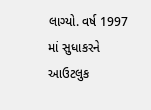લાગ્યો. વર્ષ 1997 માં સુધાકરને આઉટલુક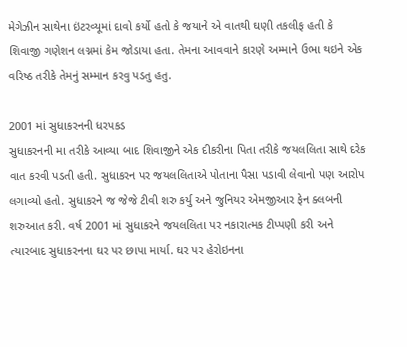મેગેઝીન સાથેના ઇંટરવ્યૂમાં દાવો કર્યો હતો કે જયાને એ વાતથી ઘણી તકલીફ હતી કે શિવાજી ગણેશન લગ્નમાં કેમ જોડાયા હતા. તેમના આવવાને કારણે અમ્માને ઉભા થઇને એક વરિષ્ઠ તરીકે તેમનું સમ્માન કરવુ પડતુ હતુ.

2001 માં સુધાકરનની ધરપકડ
સુધાકરનની મા તરીકે આવ્યા બાદ શિવાજીને એક દીકરીના પિતા તરીકે જયલલિતા સાથે દરેક વાત કરવી પડતી હતી. સુધાકરન પર જયલલિતાએ પોતાના પૈસા પડાવી લેવાનો પણ આરોપ લગાવ્યો હતો. સુધાકરને જ જેજે ટીવી શરુ કર્યુ અને જુનિયર એમજીઆર ફેન ક્લબની શરુઆત કરી. વર્ષ 2001 માં સુધાકરને જયલલિતા પર નકારાત્મક ટીપ્પણી કરી અને ત્યારબાદ સુધાકરનના ઘર પર છાપા માર્યા. ઘર પર હેરોઇનના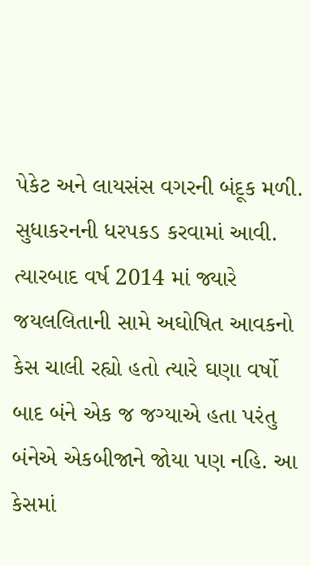પેકેટ અને લાયસંસ વગરની બંદૂક મળી. સુધાકરનની ધરપકડ કરવામાં આવી. ત્યારબાદ વર્ષ 2014 માં જ્યારે જયલલિતાની સામે અઘોષિત આવકનો કેસ ચાલી રહ્યો હતો ત્યારે ઘણા વર્ષો બાદ બંને એક જ જગ્યાએ હતા પરંતુ બંનેએ એકબીજાને જોયા પણ નહિ. આ કેસમાં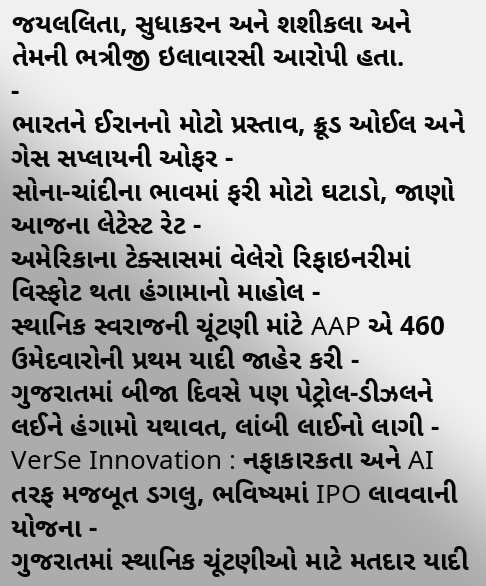જયલલિતા, સુધાકરન અને શશીકલા અને તેમની ભત્રીજી ઇલાવારસી આરોપી હતા.
-
ભારતને ઈરાનનો મોટો પ્રસ્તાવ, ક્રૂડ ઓઈલ અને ગેસ સપ્લાયની ઓફર -
સોના-ચાંદીના ભાવમાં ફરી મોટો ઘટાડો, જાણો આજના લેટેસ્ટ રેટ -
અમેરિકાના ટેક્સાસમાં વેલેરો રિફાઇનરીમાં વિસ્ફોટ થતા હંગામાનો માહોલ -
સ્થાનિક સ્વરાજની ચૂંટણી માંટે AAP એ 460 ઉમેદવારોની પ્રથમ યાદી જાહેર કરી -
ગુજરાતમાં બીજા દિવસે પણ પેટ્રોલ-ડીઝલને લઈને હંગામો યથાવત, લાંબી લાઈનો લાગી -
VerSe Innovation : નફાકારકતા અને AI તરફ મજબૂત ડગલુ, ભવિષ્યમાં IPO લાવવાની યોજના -
ગુજરાતમાં સ્થાનિક ચૂંટણીઓ માટે મતદાર યાદી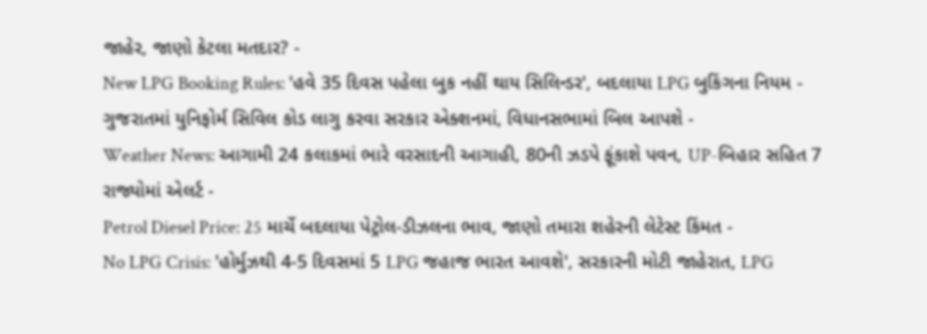જાહેર, જાણો કેટલા મતદાર? -
New LPG Booking Rules: 'હવે 35 દિવસ પહેલા બુક નહીં થાય સિલિન્ડર', બદલાયા LPG બુકિંગના નિયમ -
ગુજરાતમાં યુનિફોર્મ સિવિલ કોડ લાગુ કરવા સરકાર એક્શનમાં, વિધાનસભામાં બિલ આપશે -
Weather News: આગામી 24 કલાકમાં ભારે વરસાદની આગાહી, 80ની ઝડપે ફૂંકાશે પવન, UP-બિહાર સહિત 7 રાજ્યોમાં એલર્ટ -
Petrol Diesel Price: 25 માર્ચે બદલાયા પેટ્રોલ-ડીઝલના ભાવ, જાણો તમારા શહેરની લેટેસ્ટ કિંમત -
No LPG Crisis: 'હોર્મુઝથી 4-5 દિવસમાં 5 LPG જહાજ ભારત આવશે', સરકારની મોટી જાહેરાત, LPG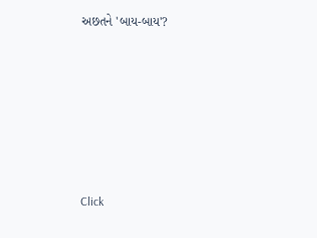અછતને 'બાય-બાય'?








Click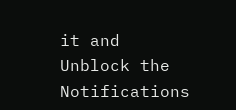it and Unblock the Notifications